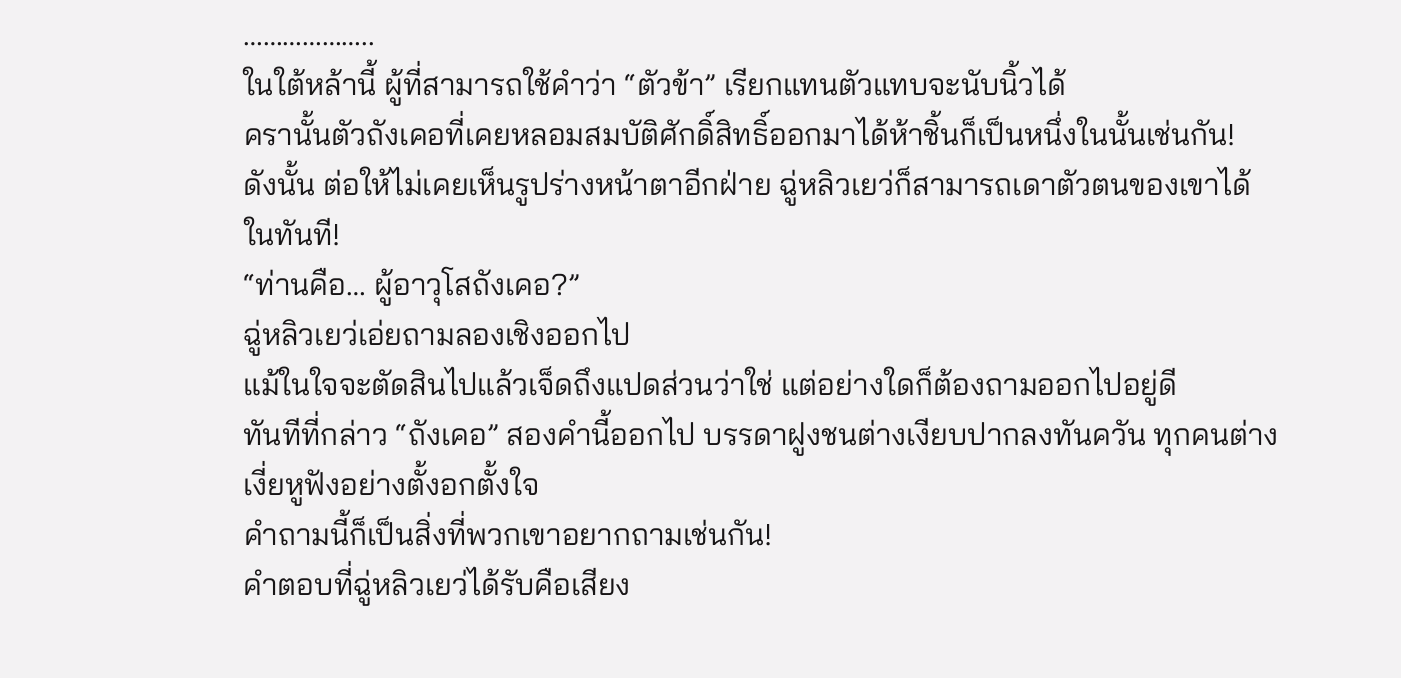………………..
ในใต้หล้านี้ ผู้ที่สามารถใช้คำว่า “ตัวข้า” เรียกแทนตัวแทบจะนับนิ้วได้
ครานั้นตัวถังเคอที่เคยหลอมสมบัติศักดิ์สิทธิ์ออกมาได้ห้าชิ้นก็เป็นหนึ่งในนั้นเช่นกัน!
ดังนั้น ต่อให้ไม่เคยเห็นรูปร่างหน้าตาอีกฝ่าย ฉู่หลิวเยว่ก็สามารถเดาตัวตนของเขาได้ในทันที!
“ท่านคือ… ผู้อาวุโสถังเคอ?”
ฉู่หลิวเยว่เอ่ยถามลองเชิงออกไป
แม้ในใจจะตัดสินไปแล้วเจ็ดถึงแปดส่วนว่าใช่ แต่อย่างใดก็ต้องถามออกไปอยู่ดี
ทันทีที่กล่าว “ถังเคอ” สองคำนี้ออกไป บรรดาฝูงชนต่างเงียบปากลงทันควัน ทุกคนต่างเงี่ยหูฟังอย่างตั้งอกตั้งใจ
คำถามนี้ก็เป็นสิ่งที่พวกเขาอยากถามเช่นกัน!
คำตอบที่ฉู่หลิวเยว่ได้รับคือเสียง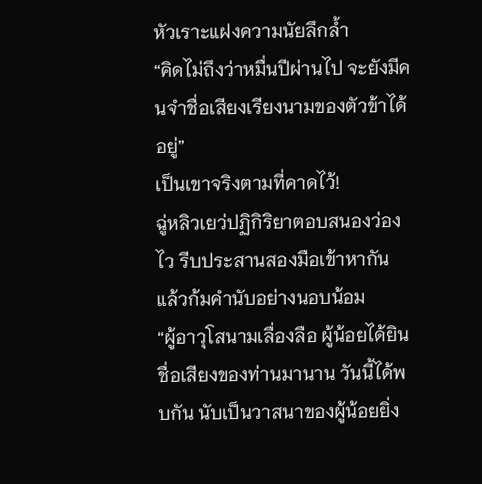หัวเราะแฝงความนัยลึกล้ำ
“คิดไม่ถึงว่าหมื่นปีผ่านไป จะยังมีคนจำชื่อเสียงเรียงนามของตัวข้าได้อยู่”
เป็นเขาจริงตามที่คาดไว้!
ฉู่หลิวเยว่ปฏิกิริยาตอบสนองว่องไว รีบประสานสองมือเข้าหากัน แล้วก้มคำนับอย่างนอบน้อม
“ผู้อาวุโสนามเลื่องลือ ผู้น้อยได้ยินชื่อเสียงของท่านมานาน วันนี้ได้พบกัน นับเป็นวาสนาของผู้น้อยยิ่ง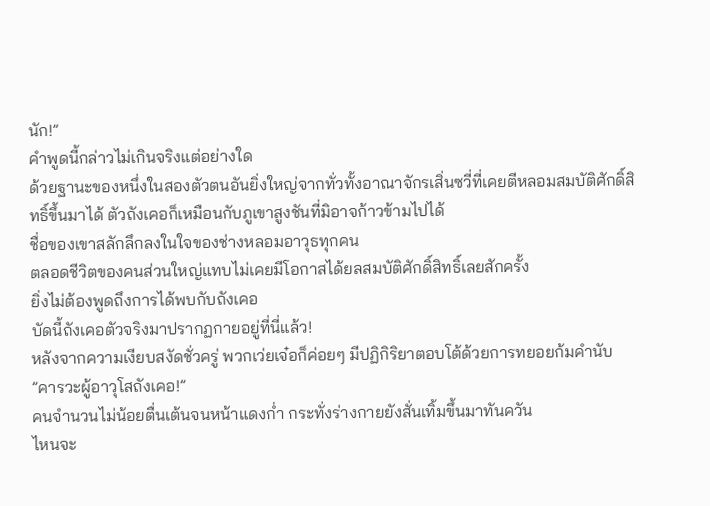นัก!”
คำพูดนี้กล่าวไม่เกินจริงแต่อย่างใด
ด้วยฐานะของหนึ่งในสองตัวตนอันยิ่งใหญ่จากทั่วทั้งอาณาจักรเสิ่นซวี่ที่เคยตีหลอมสมบัติศักดิ์สิทธิ์ขึ้นมาได้ ตัวถังเคอก็เหมือนกับภูเขาสูงชันที่มิอาจก้าวข้ามไปได้
ชื่อของเขาสลักลึกลงในใจของช่างหลอมอาวุธทุกคน
ตลอดชีวิตของคนส่วนใหญ่แทบไม่เคยมีโอกาสได้ยลสมบัติศักดิ์สิทธิ์เลยสักครั้ง
ยิ่งไม่ต้องพูดถึงการได้พบกับถังเคอ
บัดนี้ถังเคอตัวจริงมาปรากฏกายอยู่ที่นี่แล้ว!
หลังจากความเงียบสงัดชั่วครู่ พวกเว่ยเจ๋อก็ค่อยๆ มีปฏิกิริยาตอบโต้ด้วยการทยอยก้มคำนับ
”คารวะผู้อาวุโสถังเคอ!”
คนจำนวนไม่น้อยตื่นเต้นจนหน้าแดงก่ำ กระทั่งร่างกายยังสั่นเทิ้มขึ้นมาทันควัน
ไหนจะ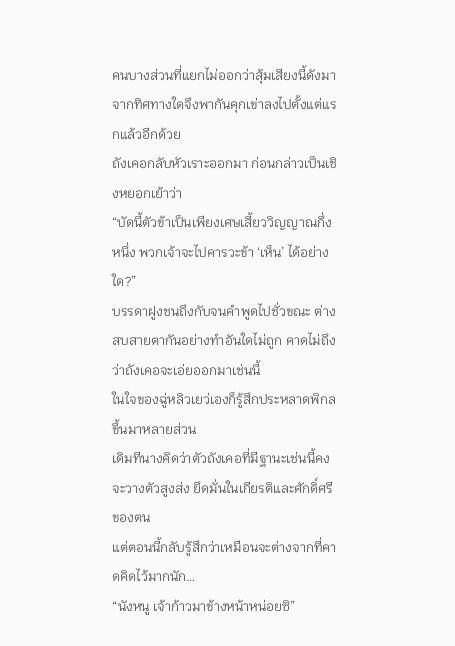คนบางส่วนที่แยกไม่ออกว่าสุ้มเสียงนี้ดังมาจากทิศทางใดจึงพากันคุกเข่าลงไปตั้งแต่แรกแล้วอีกด้วย
ถังเคอกลับหัวเราะออกมา ก่อนกล่าวเป็นเชิงหยอกเย้าว่า
“บัดนี้ตัวข้าเป็นเพียงเศษเสี้ยววิญญาณกึ่งหนึ่ง พวกเจ้าจะไปคารวะข้า ‘เห็น’ ได้อย่างใด?”
บรรดาฝูงชนถึงกับจนคำพูดไปชั่วขณะ ต่างสบสายตากันอย่างทำอันใดไม่ถูก คาดไม่ถึงว่าถังเคอจะเอ่ยออกมาเช่นนี้
ในใจของฉู่หลิวเยว่เองก็รู้สึกประหลาดพิกลขึ้นมาหลายส่วน
เดิมทีนางคิดว่าตัวถังเคอที่มีฐานะเช่นนี้คงจะวางตัวสูงส่ง ยึดมั่นในเกียรติและศักดิ์ศรีของตน
แต่ตอนนี้กลับรู้สึกว่าเหมือนจะต่างจากที่คาดคิดไว้มากนัก…
“นังหนู เจ้าก้าวมาข้างหน้าหน่อยซิ”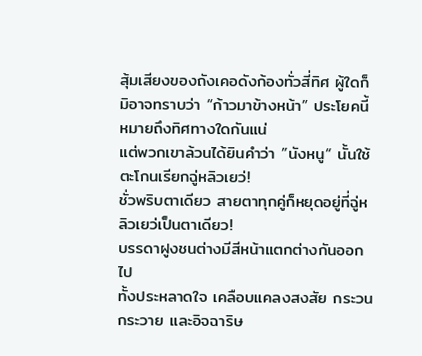สุ้มเสียงของถังเคอดังก้องทั่วสี่ทิศ ผู้ใดก็มิอาจทราบว่า “ก้าวมาข้างหน้า” ประโยคนี้หมายถึงทิศทางใดกันแน่
แต่พวกเขาล้วนได้ยินคำว่า ”นังหนู“ นั้นใช้ตะโกนเรียกฉู่หลิวเยว่!
ชั่วพริบตาเดียว สายตาทุกคู่ก็หยุดอยู่ที่ฉู่หลิวเยว่เป็นตาเดียว!
บรรดาฝูงชนต่างมีสีหน้าแตกต่างกันออกไป
ทั้งประหลาดใจ เคลือบแคลงสงสัย กระวนกระวาย และอิจฉาริษ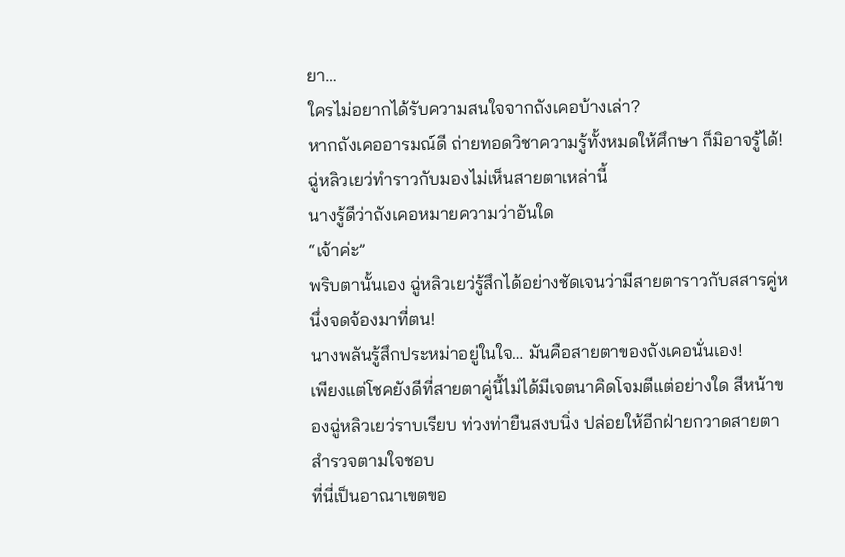ยา…
ใครไม่อยากได้รับความสนใจจากถังเคอบ้างเล่า?
หากถังเคออารมณ์ดี ถ่ายทอดวิชาความรู้ทั้งหมดให้ศึกษา ก็มิอาจรู้ได้!
ฉู่หลิวเยว่ทำราวกับมองไม่เห็นสายตาเหล่านี้
นางรู้ดีว่าถังเคอหมายความว่าอันใด
“เจ้าค่ะ”
พริบตานั้นเอง ฉู่หลิวเยว่รู้สึกได้อย่างชัดเจนว่ามีสายตาราวกับสสารคู่หนึ่งจดจ้องมาที่ตน!
นางพลันรู้สึกประหม่าอยู่ในใจ… มันคือสายตาของถังเคอนั่นเอง!
เพียงแต่โชคยังดีที่สายตาคู่นี้ไม่ได้มีเจตนาคิดโจมตีแต่อย่างใด สีหน้าของฉู่หลิวเยว่ราบเรียบ ท่วงท่ายืนสงบนิ่ง ปล่อยให้อีกฝ่ายกวาดสายตาสำรวจตามใจชอบ
ที่นี่เป็นอาณาเขตขอ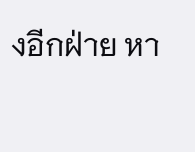งอีกฝ่าย หา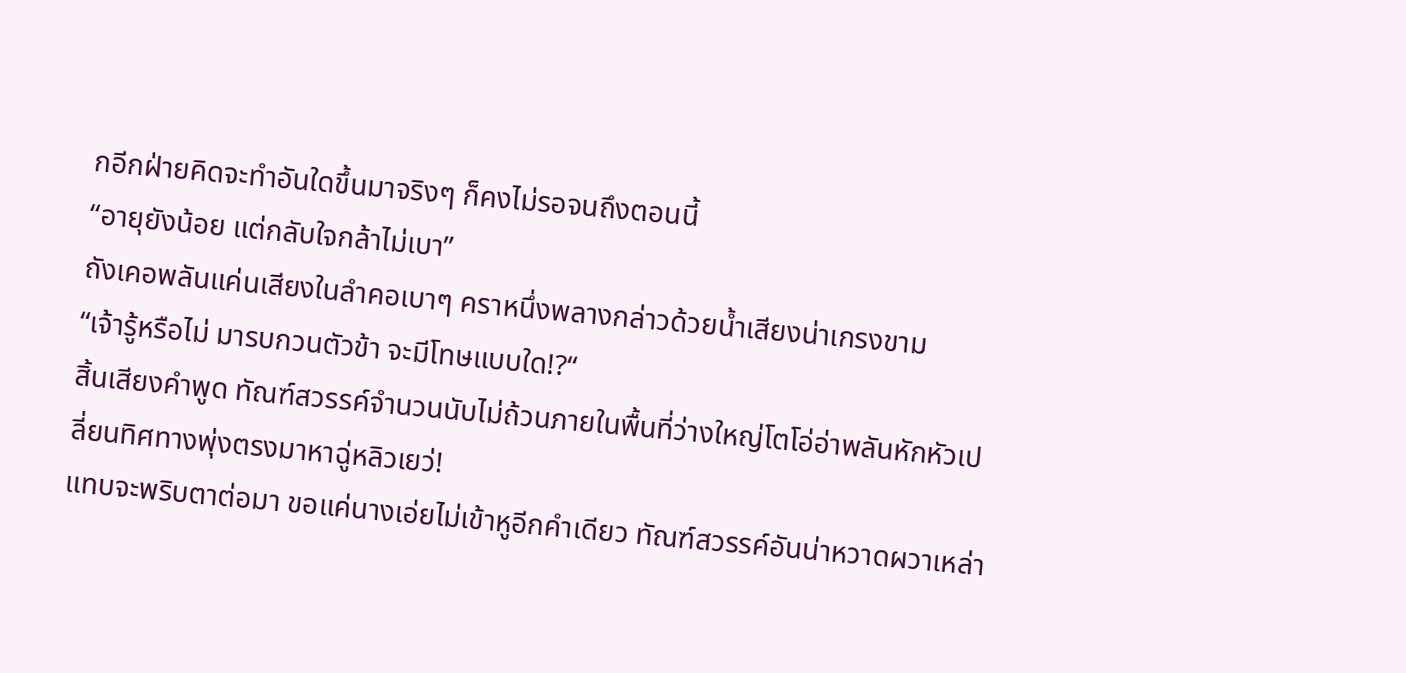กอีกฝ่ายคิดจะทำอันใดขึ้นมาจริงๆ ก็คงไม่รอจนถึงตอนนี้
“อายุยังน้อย แต่กลับใจกล้าไม่เบา”
ถังเคอพลันแค่นเสียงในลำคอเบาๆ คราหนึ่งพลางกล่าวด้วยน้ำเสียงน่าเกรงขาม
“เจ้ารู้หรือไม่ มารบกวนตัวข้า จะมีโทษแบบใด!?“
สิ้นเสียงคำพูด ทัณฑ์สวรรค์จำนวนนับไม่ถ้วนภายในพื้นที่ว่างใหญ่โตโอ่อ่าพลันหักหัวเปลี่ยนทิศทางพุ่งตรงมาหาฉู่หลิวเยว่!
แทบจะพริบตาต่อมา ขอแค่นางเอ่ยไม่เข้าหูอีกคำเดียว ทัณฑ์สวรรค์อันน่าหวาดผวาเหล่า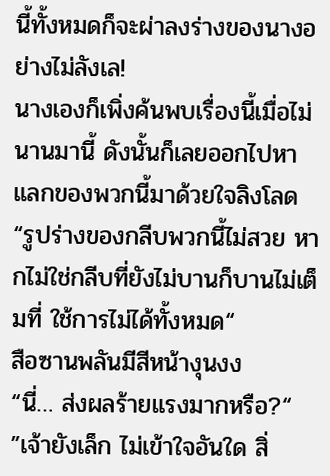นี้ทั้งหมดก็จะผ่าลงร่างของนางอย่างไม่ลังเล!
นางเองก็เพิ่งค้นพบเรื่องนี้เมื่อไม่นานมานี้ ดังนั้นก็เลยออกไปหาแลกของพวกนี้มาด้วยใจลิงโลด
“รูปร่างของกลีบพวกนี้ไม่สวย หากไม่ใช่กลีบที่ยังไม่บานก็บานไม่เต็มที่ ใช้การไม่ได้ทั้งหมด“
สือซานพลันมีสีหน้างุนงง
“นี่… ส่งผลร้ายแรงมากหรือ?“
”เจ้ายังเล็ก ไม่เข้าใจอันใด สิ่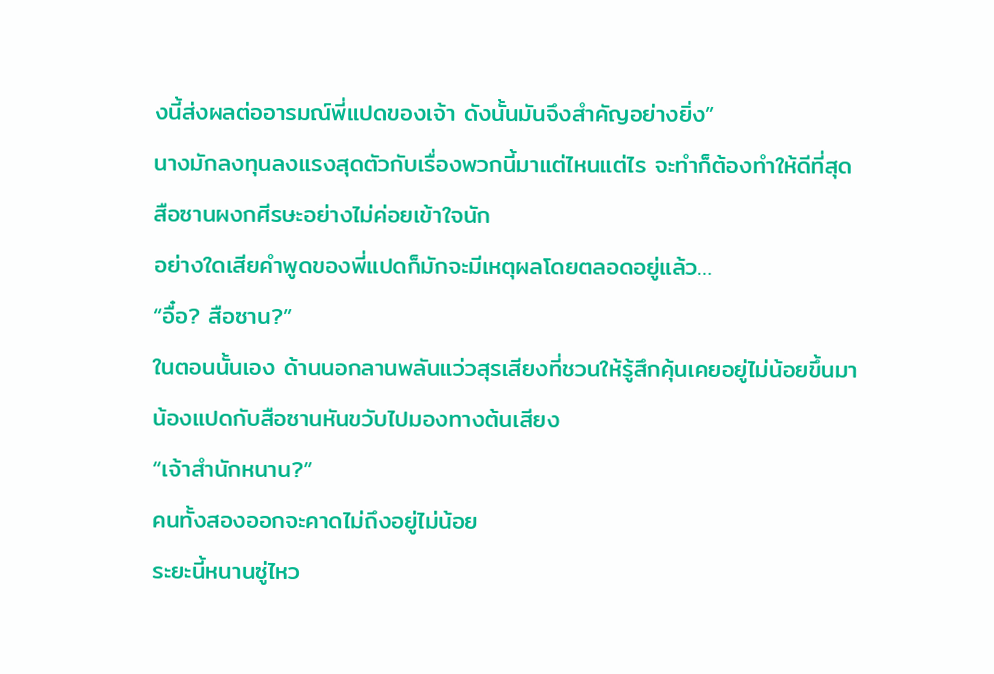งนี้ส่งผลต่ออารมณ์พี่แปดของเจ้า ดังนั้นมันจึงสำคัญอย่างยิ่ง”
นางมักลงทุนลงแรงสุดตัวกับเรื่องพวกนี้มาแต่ไหนแต่ไร จะทำก็ต้องทำให้ดีที่สุด
สือซานผงกศีรษะอย่างไม่ค่อยเข้าใจนัก
อย่างใดเสียคำพูดของพี่แปดก็มักจะมีเหตุผลโดยตลอดอยู่แล้ว…
“อื๋อ? สือซาน?”
ในตอนนั้นเอง ด้านนอกลานพลันแว่วสุรเสียงที่ชวนให้รู้สึกคุ้นเคยอยู่ไม่น้อยขึ้นมา
น้องแปดกับสือซานหันขวับไปมองทางต้นเสียง
“เจ้าสำนักหนาน?”
คนทั้งสองออกจะคาดไม่ถึงอยู่ไม่น้อย
ระยะนี้หนานซู่ไหว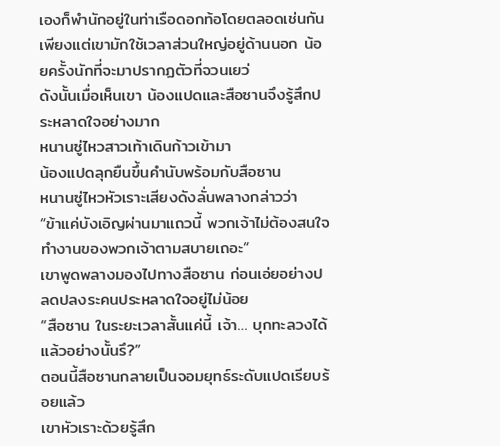เองก็พำนักอยู่ในท่าเรือดอกท้อโดยตลอดเช่นกัน เพียงแต่เขามักใช้เวลาส่วนใหญ่อยู่ด้านนอก น้อยครั้งนักที่จะมาปรากฏตัวที่จวนเยว่
ดังนั้นเมื่อเห็นเขา น้องแปดและสือซานจึงรู้สึกประหลาดใจอย่างมาก
หนานซู่ไหวสาวเท้าเดินก้าวเข้ามา
น้องแปดลุกยืนขึ้นคำนับพร้อมกับสือซาน
หนานซู่ไหวหัวเราะเสียงดังลั่นพลางกล่าวว่า
“ข้าแค่บังเอิญผ่านมาแถวนี้ พวกเจ้าไม่ต้องสนใจ ทำงานของพวกเจ้าตามสบายเถอะ“
เขาพูดพลางมองไปทางสือซาน ก่อนเอ่ยอย่างปลดปลงระคนประหลาดใจอยู่ไม่น้อย
“สือซาน ในระยะเวลาสั้นแค่นี้ เจ้า… บุกทะลวงได้แล้วอย่างนั้นรึ?”
ตอนนี้สือซานกลายเป็นจอมยุทธ์ระดับแปดเรียบร้อยแล้ว
เขาหัวเราะด้วยรู้สึก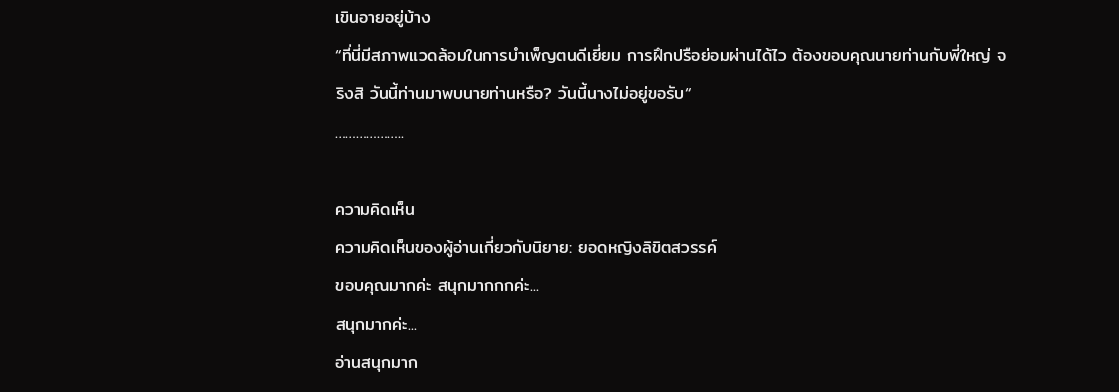เขินอายอยู่บ้าง
“ที่นี่มีสภาพแวดล้อมในการบำเพ็ญตนดีเยี่ยม การฝึกปรือย่อมผ่านได้ไว ต้องขอบคุณนายท่านกับพี่ใหญ่ จริงสิ วันนี้ท่านมาพบนายท่านหรือ? วันนี้นางไม่อยู่ขอรับ“
………………..

ความคิดเห็น
ความคิดเห็นของผู้อ่านเกี่ยวกับนิยาย: ยอดหญิงลิขิตสวรรค์
ขอบคุณมากค่ะ สนุกมากกกค่ะ...
สนุกมากค่ะ...
อ่านสนุกมาก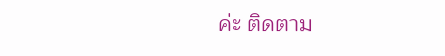ค่ะ ติดตาม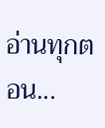อ่านทุกตอน...